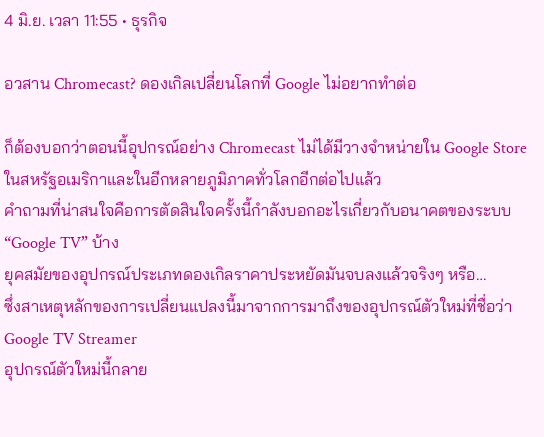4 มิ.ย. เวลา 11:55 • ธุรกิจ

อวสาน Chromecast? ดองเกิลเปลี่ยนโลกที่ Google ไม่อยากทำต่อ

ก็ต้องบอกว่าตอนนี้อุปกรณ์อย่าง Chromecast ไม่ได้มีวางจำหน่ายใน Google Store ในสหรัฐอเมริกาและในอีกหลายภูมิภาคทั่วโลกอีกต่อไปแล้ว
คำถามที่น่าสนใจคือการตัดสินใจครั้งนี้กำลังบอกอะไรเกี่ยวกับอนาคตของระบบ “Google TV” บ้าง
ยุคสมัยของอุปกรณ์ประเภทดองเกิลราคาประหยัดมันจบลงแล้วจริงๆ หรือ…
ซึ่งสาเหตุหลักของการเปลี่ยนแปลงนี้มาจากการมาถึงของอุปกรณ์ตัวใหม่ที่ชื่อว่า Google TV Streamer
อุปกรณ์ตัวใหม่นี้กลาย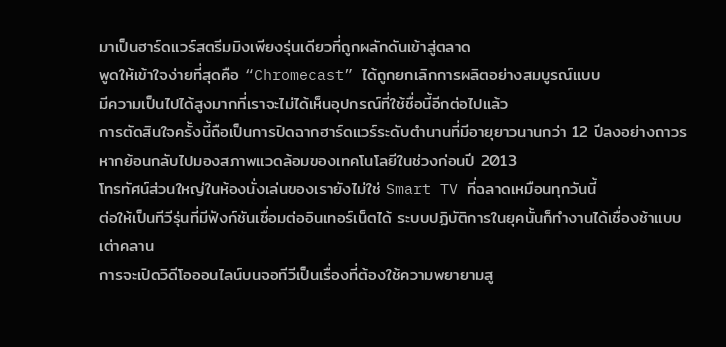มาเป็นฮาร์ดแวร์สตรีมมิงเพียงรุ่นเดียวที่ถูกผลักดันเข้าสู่ตลาด
พูดให้เข้าใจง่ายที่สุดคือ “Chromecast” ได้ถูกยกเลิกการผลิตอย่างสมบูรณ์แบบ
มีความเป็นไปได้สูงมากที่เราจะไม่ได้เห็นอุปกรณ์ที่ใช้ชื่อนี้อีกต่อไปแล้ว
การตัดสินใจครั้งนี้ถือเป็นการปิดฉากฮาร์ดแวร์ระดับตำนานที่มีอายุยาวนานกว่า 12 ปีลงอย่างถาวร
หากย้อนกลับไปมองสภาพแวดล้อมของเทคโนโลยีในช่วงก่อนปี 2013
โทรทัศน์ส่วนใหญ่ในห้องนั่งเล่นของเรายังไม่ใช่ Smart TV ที่ฉลาดเหมือนทุกวันนี้
ต่อให้เป็นทีวีรุ่นที่มีฟังก์ชันเชื่อมต่ออินเทอร์เน็ตได้ ระบบปฏิบัติการในยุคนั้นก็ทำงานได้เชื่องช้าแบบเต่าคลาน
การจะเปิดวิดีโอออนไลน์บนจอทีวีเป็นเรื่องที่ต้องใช้ความพยายามสู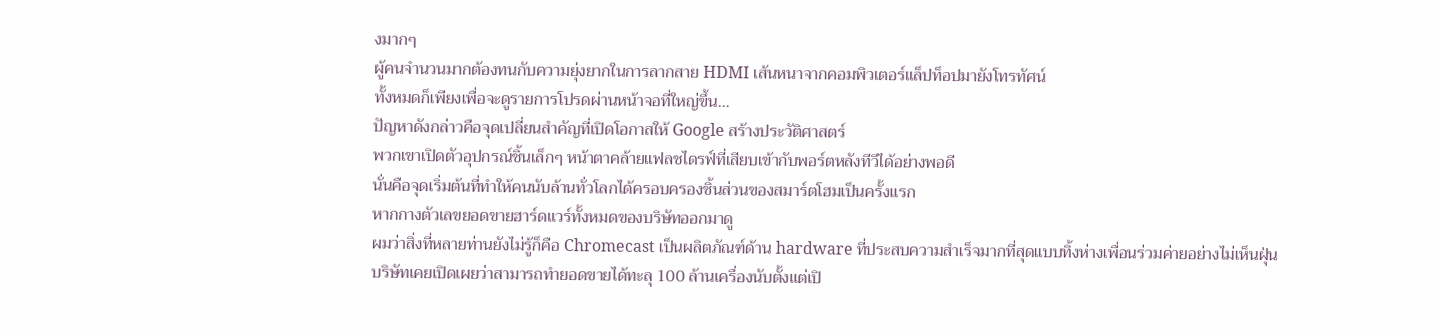งมากๆ
ผู้คนจำนวนมากต้องทนกับความยุ่งยากในการลากสาย HDMI เส้นหนาจากคอมพิวเตอร์แล็ปท็อปมายังโทรทัศน์
ทั้งหมดก็เพียงเพื่อจะดูรายการโปรดผ่านหน้าจอที่ใหญ่ขึ้น…
ปัญหาดังกล่าวคือจุดเปลี่ยนสำคัญที่เปิดโอกาสให้ Google สร้างประวัติศาสตร์
พวกเขาเปิดตัวอุปกรณ์ชิ้นเล็กๆ หน้าตาคล้ายแฟลชไดรฟ์ที่เสียบเข้ากับพอร์ตหลังทีวีได้อย่างพอดี
นั่นคือจุดเริ่มต้นที่ทำให้คนนับล้านทั่วโลกได้ครอบครองชิ้นส่วนของสมาร์ตโฮมเป็นครั้งแรก
หากกางตัวเลขยอดขายฮาร์ดแวร์ทั้งหมดของบริษัทออกมาดู
ผมว่าสิ่งที่หลายท่านยังไม่รู้ก็คือ Chromecast เป็นผลิตภัณฑ์ด้าน hardware ที่ประสบความสำเร็จมากที่สุดแบบทิ้งห่างเพื่อนร่วมค่ายอย่างไม่เห็นฝุ่น
บริษัทเคยเปิดเผยว่าสามารถทำยอดขายได้ทะลุ 100 ล้านเครื่องนับตั้งแต่เปิ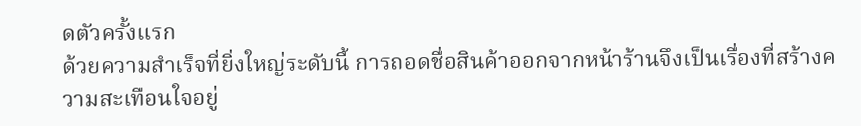ดตัวครั้งแรก
ด้วยความสำเร็จที่ยิ่งใหญ่ระดับนี้ การถอดชื่อสินค้าออกจากหน้าร้านจึงเป็นเรื่องที่สร้างความสะเทือนใจอยู่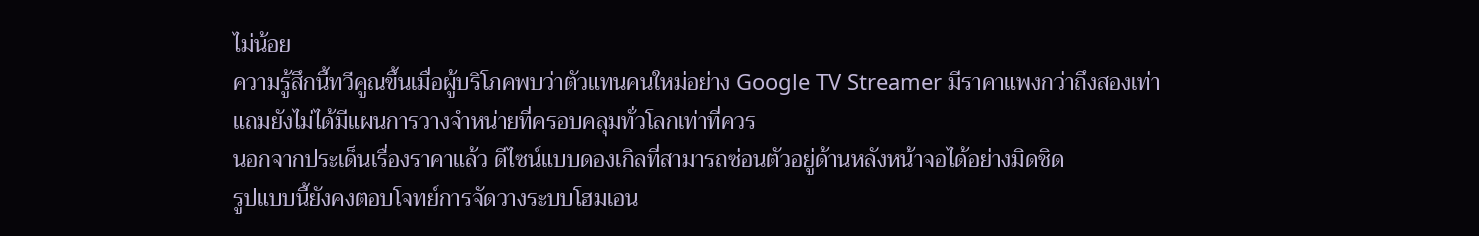ไม่น้อย
ความรู้สึกนี้ทวีคูณขึ้นเมื่อผู้บริโภคพบว่าตัวแทนคนใหม่อย่าง Google TV Streamer มีราคาแพงกว่าถึงสองเท่า
แถมยังไม่ได้มีแผนการวางจำหน่ายที่ครอบคลุมทั่วโลกเท่าที่ควร
นอกจากประเด็นเรื่องราคาแล้ว ดีไซน์แบบดองเกิลที่สามารถซ่อนตัวอยู่ด้านหลังหน้าจอได้อย่างมิดชิด
รูปแบบนี้ยังคงตอบโจทย์การจัดวางระบบโฮมเอน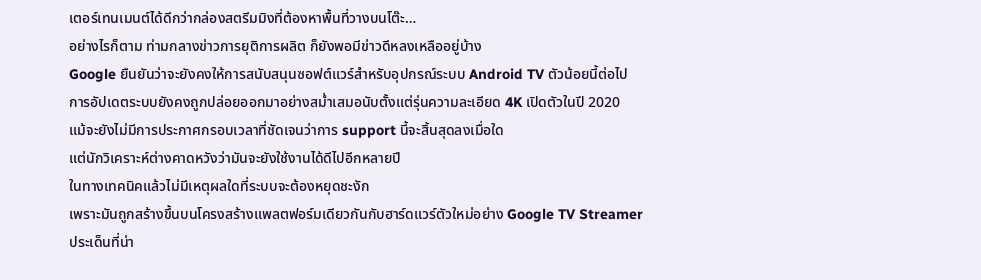เตอร์เทนเมนต์ได้ดีกว่ากล่องสตรีมมิงที่ต้องหาพื้นที่วางบนโต๊ะ…
อย่างไรก็ตาม ท่ามกลางข่าวการยุติการผลิต ก็ยังพอมีข่าวดีหลงเหลืออยู่บ้าง
Google ยืนยันว่าจะยังคงให้การสนับสนุนซอฟต์แวร์สำหรับอุปกรณ์ระบบ Android TV ตัวน้อยนี้ต่อไป
การอัปเดตระบบยังคงถูกปล่อยออกมาอย่างสม่ำเสมอนับตั้งแต่รุ่นความละเอียด 4K เปิดตัวในปี 2020
แม้จะยังไม่มีการประกาศกรอบเวลาที่ชัดเจนว่าการ support นี้จะสิ้นสุดลงเมื่อใด
แต่นักวิเคราะห์ต่างคาดหวังว่ามันจะยังใช้งานได้ดีไปอีกหลายปี
ในทางเทคนิคแล้วไม่มีเหตุผลใดที่ระบบจะต้องหยุดชะงัก
เพราะมันถูกสร้างขึ้นบนโครงสร้างแพลตฟอร์มเดียวกันกับฮาร์ดแวร์ตัวใหม่อย่าง Google TV Streamer
ประเด็นที่น่า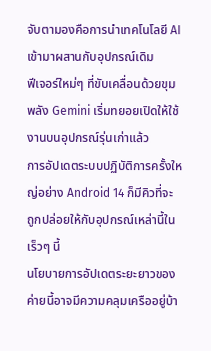จับตามองคือการนำเทคโนโลยี AI เข้ามาผสานกับอุปกรณ์เดิม
ฟีเจอร์ใหม่ๆ ที่ขับเคลื่อนด้วยขุมพลัง Gemini เริ่มทยอยเปิดให้ใช้งานบนอุปกรณ์รุ่นเก่าแล้ว
การอัปเดตระบบปฏิบัติการครั้งใหญ่อย่าง Android 14 ก็มีคิวที่จะถูกปล่อยให้กับอุปกรณ์เหล่านี้ในเร็วๆ นี้
นโยบายการอัปเดตระยะยาวของค่ายนี้อาจมีความคลุมเครืออยู่บ้า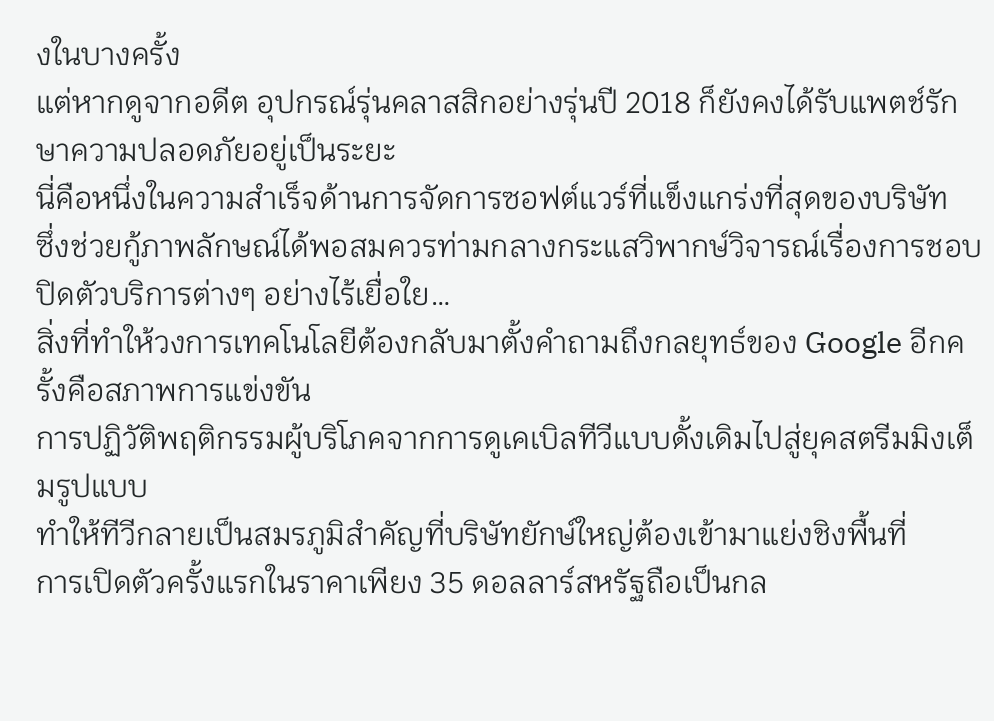งในบางครั้ง
แต่หากดูจากอดีต อุปกรณ์รุ่นคลาสสิกอย่างรุ่นปี 2018 ก็ยังคงได้รับแพตช์รักษาความปลอดภัยอยู่เป็นระยะ
นี่คือหนึ่งในความสำเร็จด้านการจัดการซอฟต์แวร์ที่แข็งแกร่งที่สุดของบริษัท
ซึ่งช่วยกู้ภาพลักษณ์ได้พอสมควรท่ามกลางกระแสวิพากษ์วิจารณ์เรื่องการชอบปิดตัวบริการต่างๆ อย่างไร้เยื่อใย…
สิ่งที่ทำให้วงการเทคโนโลยีต้องกลับมาตั้งคำถามถึงกลยุทธ์ของ Google อีกครั้งคือสภาพการแข่งขัน
การปฏิวัติพฤติกรรมผู้บริโภคจากการดูเคเบิลทีวีแบบดั้งเดิมไปสู่ยุคสตรีมมิงเต็มรูปแบบ
ทำให้ทีวีกลายเป็นสมรภูมิสำคัญที่บริษัทยักษ์ใหญ่ต้องเข้ามาแย่งชิงพื้นที่
การเปิดตัวครั้งแรกในราคาเพียง 35 ดอลลาร์สหรัฐถือเป็นกล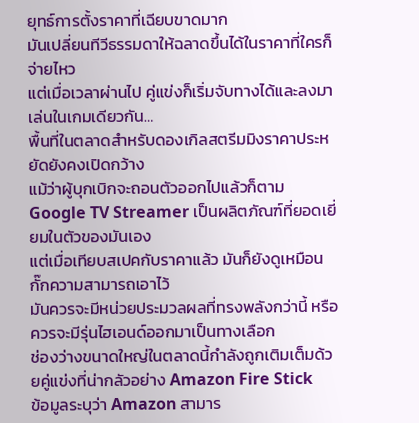ยุทธ์การตั้งราคาที่เฉียบขาดมาก
มันเปลี่ยนทีวีธรรมดาให้ฉลาดขึ้นได้ในราคาที่ใครก็จ่ายไหว
แต่เมื่อเวลาผ่านไป คู่แข่งก็เริ่มจับทางได้และลงมาเล่นในเกมเดียวกัน…
พื้นที่ในตลาดสำหรับดองเกิลสตรีมมิงราคาประหยัดยังคงเปิดกว้าง
แม้ว่าผู้บุกเบิกจะถอนตัวออกไปแล้วก็ตาม
Google TV Streamer เป็นผลิตภัณฑ์ที่ยอดเยี่ยมในตัวของมันเอง
แต่เมื่อเทียบสเปคกับราคาแล้ว มันก็ยังดูเหมือนกั๊กความสามารถเอาไว้
มันควรจะมีหน่วยประมวลผลที่ทรงพลังกว่านี้ หรือควรจะมีรุ่นไฮเอนด์ออกมาเป็นทางเลือก
ช่องว่างขนาดใหญ่ในตลาดนี้กำลังถูกเติมเต็มด้วยคู่แข่งที่น่ากลัวอย่าง Amazon Fire Stick
ข้อมูลระบุว่า Amazon สามาร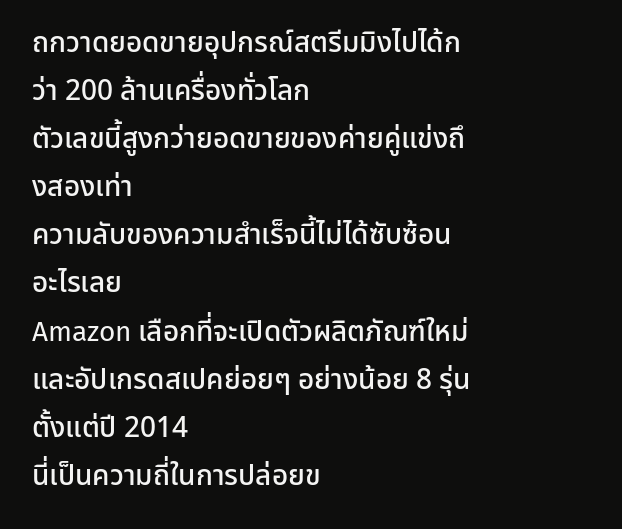ถกวาดยอดขายอุปกรณ์สตรีมมิงไปได้กว่า 200 ล้านเครื่องทั่วโลก
ตัวเลขนี้สูงกว่ายอดขายของค่ายคู่แข่งถึงสองเท่า
ความลับของความสำเร็จนี้ไม่ได้ซับซ้อนอะไรเลย
Amazon เลือกที่จะเปิดตัวผลิตภัณฑ์ใหม่และอัปเกรดสเปคย่อยๆ อย่างน้อย 8 รุ่นตั้งแต่ปี 2014
นี่เป็นความถี่ในการปล่อยข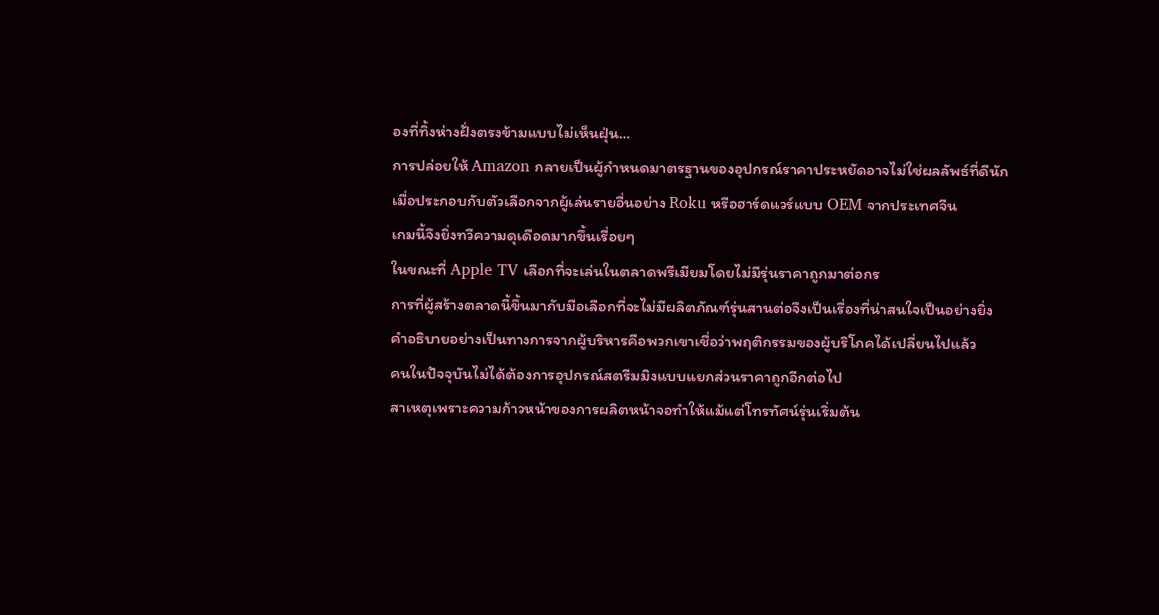องที่ทิ้งห่างฝั่งตรงข้ามแบบไม่เห็นฝุ่น…
การปล่อยให้ Amazon กลายเป็นผู้กำหนดมาตรฐานของอุปกรณ์ราคาประหยัดอาจไม่ใช่ผลลัพธ์ที่ดีนัก
เมื่อประกอบกับตัวเลือกจากผู้เล่นรายอื่นอย่าง Roku หรือฮาร์ดแวร์แบบ OEM จากประเทศจีน
เกมนี้จึงยิ่งทวีความดุเดือดมากขึ้นเรื่อยๆ
ในขณะที่ Apple TV เลือกที่จะเล่นในตลาดพรีเมียมโดยไม่มีรุ่นราคาถูกมาต่อกร
การที่ผู้สร้างตลาดนี้ขึ้นมากับมือเลือกที่จะไม่มีผลิตภัณฑ์รุ่นสานต่อจึงเป็นเรื่องที่น่าสนใจเป็นอย่างยิ่ง
คำอธิบายอย่างเป็นทางการจากผู้บริหารคือพวกเขาเชื่อว่าพฤติกรรมของผู้บริโภคได้เปลี่ยนไปแล้ว
คนในปัจจุบันไม่ได้ต้องการอุปกรณ์สตรีมมิงแบบแยกส่วนราคาถูกอีกต่อไป
สาเหตุเพราะความก้าวหน้าของการผลิตหน้าจอทำให้แม้แต่โทรทัศน์รุ่นเริ่มต้น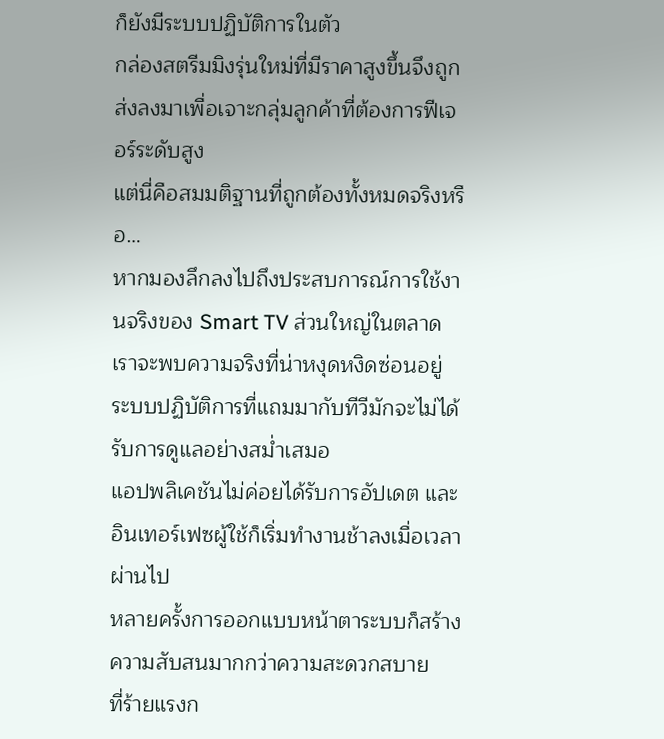ก็ยังมีระบบปฏิบัติการในตัว
กล่องสตรีมมิงรุ่นใหม่ที่มีราคาสูงขึ้นจึงถูกส่งลงมาเพื่อเจาะกลุ่มลูกค้าที่ต้องการฟีเจอร์ระดับสูง
แต่นี่คือสมมติฐานที่ถูกต้องทั้งหมดจริงหรือ…
หากมองลึกลงไปถึงประสบการณ์การใช้งานจริงของ Smart TV ส่วนใหญ่ในตลาด
เราจะพบความจริงที่น่าหงุดหงิดซ่อนอยู่
ระบบปฏิบัติการที่แถมมากับทีวีมักจะไม่ได้รับการดูแลอย่างสม่ำเสมอ
แอปพลิเคชันไม่ค่อยได้รับการอัปเดต และอินเทอร์เฟซผู้ใช้ก็เริ่มทำงานช้าลงเมื่อเวลาผ่านไป
หลายครั้งการออกแบบหน้าตาระบบก็สร้างความสับสนมากกว่าความสะดวกสบาย
ที่ร้ายแรงก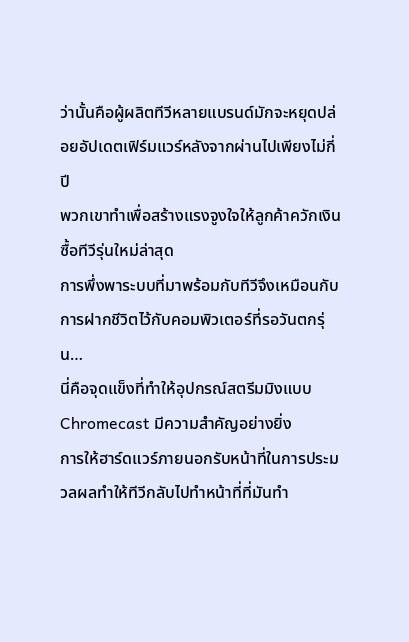ว่านั้นคือผู้ผลิตทีวีหลายแบรนด์มักจะหยุดปล่อยอัปเดตเฟิร์มแวร์หลังจากผ่านไปเพียงไม่กี่ปี
พวกเขาทำเพื่อสร้างแรงจูงใจให้ลูกค้าควักเงินซื้อทีวีรุ่นใหม่ล่าสุด
การพึ่งพาระบบที่มาพร้อมกับทีวีจึงเหมือนกับการฝากชีวิตไว้กับคอมพิวเตอร์ที่รอวันตกรุ่น…
นี่คือจุดแข็งที่ทำให้อุปกรณ์สตรีมมิงแบบ Chromecast มีความสำคัญอย่างยิ่ง
การให้ฮาร์ดแวร์ภายนอกรับหน้าที่ในการประมวลผลทำให้ทีวีกลับไปทำหน้าที่ที่มันทำ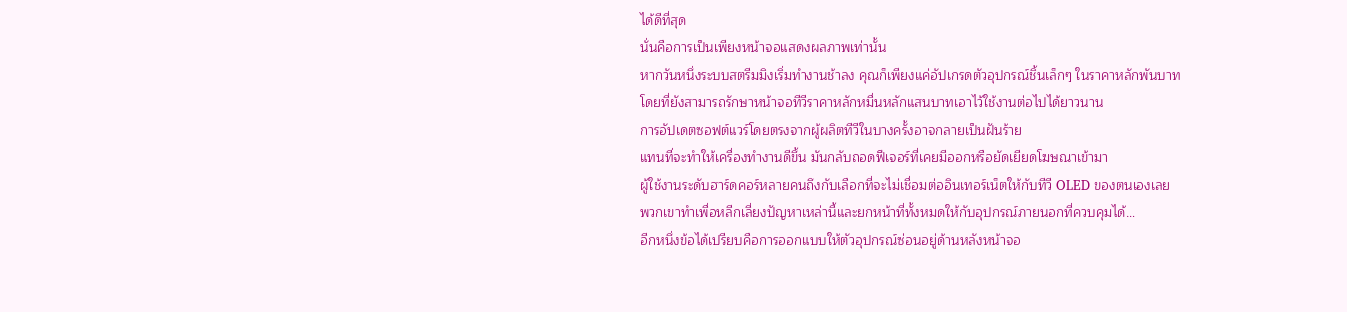ได้ดีที่สุด
นั่นคือการเป็นเพียงหน้าจอแสดงผลภาพเท่านั้น
หากวันหนึ่งระบบสตรีมมิงเริ่มทำงานช้าลง คุณก็เพียงแค่อัปเกรดตัวอุปกรณ์ชิ้นเล็กๆ ในราคาหลักพันบาท
โดยที่ยังสามารถรักษาหน้าจอทีวีราคาหลักหมื่นหลักแสนบาทเอาไว้ใช้งานต่อไปได้ยาวนาน
การอัปเดตซอฟต์แวร์โดยตรงจากผู้ผลิตทีวีในบางครั้งอาจกลายเป็นฝันร้าย
แทนที่จะทำให้เครื่องทำงานดีขึ้น มันกลับถอดฟีเจอร์ที่เคยมีออกหรือยัดเยียดโฆษณาเข้ามา
ผู้ใช้งานระดับฮาร์ดคอร์หลายคนถึงกับเลือกที่จะไม่เชื่อมต่ออินเทอร์เน็ตให้กับทีวี OLED ของตนเองเลย
พวกเขาทำเพื่อหลีกเลี่ยงปัญหาเหล่านี้และยกหน้าที่ทั้งหมดให้กับอุปกรณ์ภายนอกที่ควบคุมได้…
อีกหนึ่งข้อได้เปรียบคือการออกแบบให้ตัวอุปกรณ์ซ่อนอยู่ด้านหลังหน้าจอ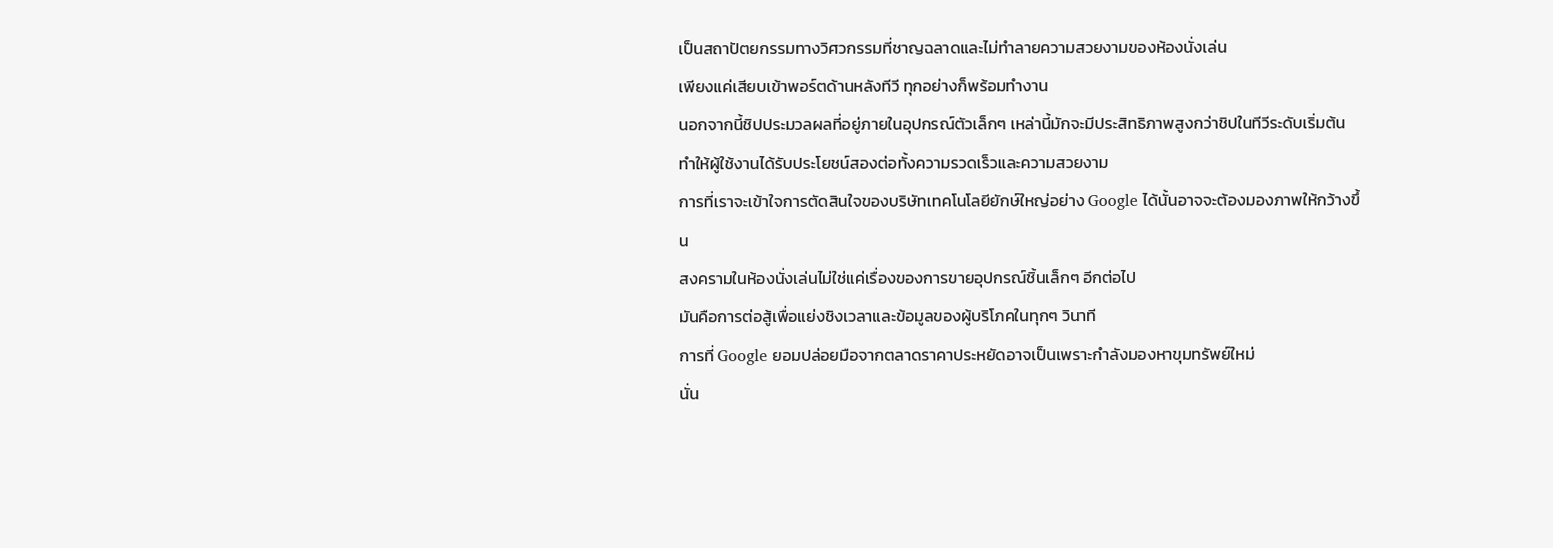เป็นสถาปัตยกรรมทางวิศวกรรมที่ชาญฉลาดและไม่ทำลายความสวยงามของห้องนั่งเล่น
เพียงแค่เสียบเข้าพอร์ตด้านหลังทีวี ทุกอย่างก็พร้อมทำงาน
นอกจากนี้ชิปประมวลผลที่อยู่ภายในอุปกรณ์ตัวเล็กๆ เหล่านี้มักจะมีประสิทธิภาพสูงกว่าชิปในทีวีระดับเริ่มต้น
ทำให้ผู้ใช้งานได้รับประโยชน์สองต่อทั้งความรวดเร็วและความสวยงาม
การที่เราจะเข้าใจการตัดสินใจของบริษัทเทคโนโลยียักษ์ใหญ่อย่าง Google ได้นั้นอาจจะต้องมองภาพให้กว้างขึ้น
สงครามในห้องนั่งเล่นไม่ใช่แค่เรื่องของการขายอุปกรณ์ชิ้นเล็กๆ อีกต่อไป
มันคือการต่อสู้เพื่อแย่งชิงเวลาและข้อมูลของผู้บริโภคในทุกๆ วินาที
การที่ Google ยอมปล่อยมือจากตลาดราคาประหยัดอาจเป็นเพราะกำลังมองหาขุมทรัพย์ใหม่
นั่น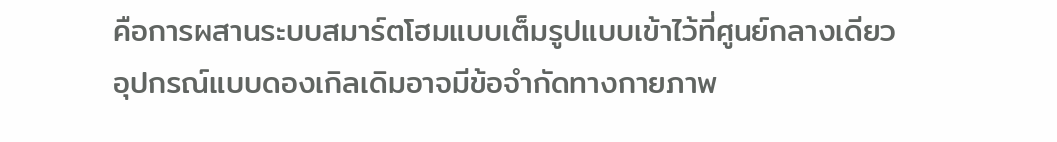คือการผสานระบบสมาร์ตโฮมแบบเต็มรูปแบบเข้าไว้ที่ศูนย์กลางเดียว
อุปกรณ์แบบดองเกิลเดิมอาจมีข้อจำกัดทางกายภาพ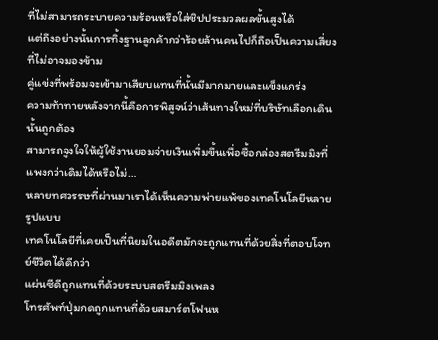ที่ไม่สามารถระบายความร้อนหรือใส่ชิปประมวลผลขั้นสูงได้
แต่ถึงอย่างนั้นการทิ้งฐานลูกค้ากว่าร้อยล้านคนไปก็ถือเป็นความเสี่ยงที่ไม่อาจมองข้าม
คู่แข่งที่พร้อมจะเข้ามาเสียบแทนที่นั้นมีมากมายและแข็งแกร่ง
ความท้าทายหลังจากนี้คือการพิสูจน์ว่าเส้นทางใหม่ที่บริษัทเลือกเดินนั้นถูกต้อง
สามารถจูงใจให้ผู้ใช้งานยอมจ่ายเงินเพิ่มขึ้นเพื่อซื้อกล่องสตรีมมิงที่แพงกว่าเดิมได้หรือไม่…
หลายทศวรรษที่ผ่านมาเราได้เห็นความพ่ายแพ้ของเทคโนโลยีหลายรูปแบบ
เทคโนโลยีที่เคยเป็นที่นิยมในอดีตมักจะถูกแทนที่ด้วยสิ่งที่ตอบโจทย์ชีวิตได้ดีกว่า
แผ่นซีดีถูกแทนที่ด้วยระบบสตรีมมิงเพลง
โทรศัพท์ปุ่มกดถูกแทนที่ด้วยสมาร์ตโฟนห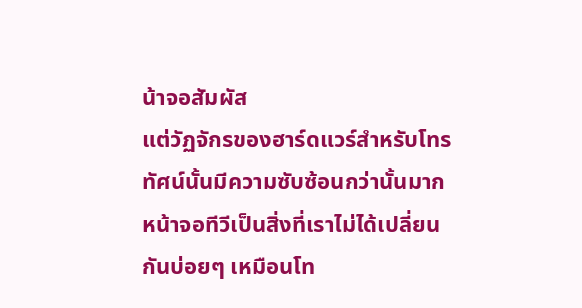น้าจอสัมผัส
แต่วัฏจักรของฮาร์ดแวร์สำหรับโทรทัศน์นั้นมีความซับซ้อนกว่านั้นมาก
หน้าจอทีวีเป็นสิ่งที่เราไม่ได้เปลี่ยนกันบ่อยๆ เหมือนโท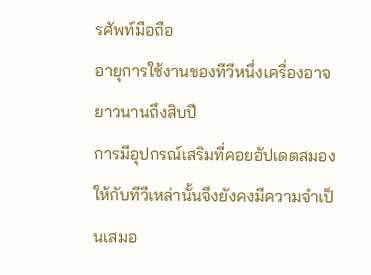รศัพท์มือถือ
อายุการใช้งานของทีวีหนึ่งเครื่องอาจยาวนานถึงสิบปี
การมีอุปกรณ์เสริมที่คอยอัปเดตสมองให้กับทีวีเหล่านั้นจึงยังคงมีความจำเป็นเสมอ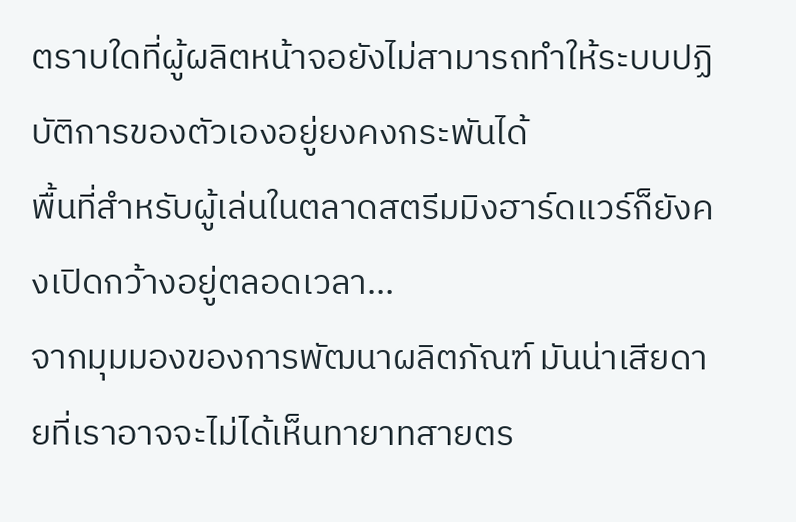ตราบใดที่ผู้ผลิตหน้าจอยังไม่สามารถทำให้ระบบปฏิบัติการของตัวเองอยู่ยงคงกระพันได้
พื้นที่สำหรับผู้เล่นในตลาดสตรีมมิงฮาร์ดแวร์ก็ยังคงเปิดกว้างอยู่ตลอดเวลา…
จากมุมมองของการพัฒนาผลิตภัณฑ์ มันน่าเสียดายที่เราอาจจะไม่ได้เห็นทายาทสายตร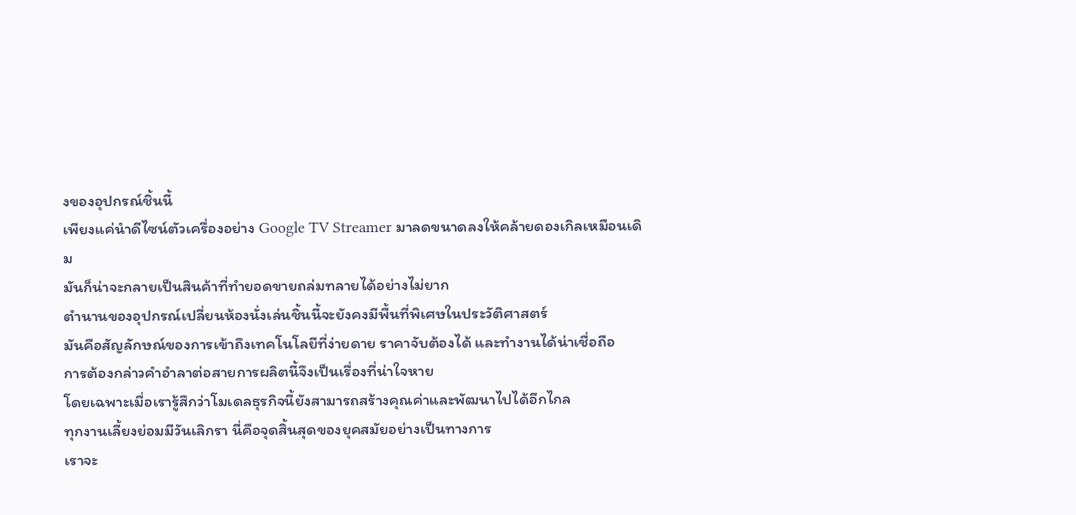งของอุปกรณ์ชิ้นนี้
เพียงแค่นำดีไซน์ตัวเครื่องอย่าง Google TV Streamer มาลดขนาดลงให้คล้ายดองเกิลเหมือนเดิม
มันก็น่าจะกลายเป็นสินค้าที่ทำยอดขายถล่มทลายได้อย่างไม่ยาก
ตำนานของอุปกรณ์เปลี่ยนห้องนั่งเล่นชิ้นนี้จะยังคงมีพื้นที่พิเศษในประวัติศาสตร์
มันคือสัญลักษณ์ของการเข้าถึงเทคโนโลยีที่ง่ายดาย ราคาจับต้องได้ และทำงานได้น่าเชื่อถือ
การต้องกล่าวคำอำลาต่อสายการผลิตนี้จึงเป็นเรื่องที่น่าใจหาย
โดยเฉพาะเมื่อเรารู้สึกว่าโมเดลธุรกิจนี้ยังสามารถสร้างคุณค่าและพัฒนาไปได้อีกไกล
ทุกงานเลี้ยงย่อมมีวันเลิกรา นี่คือจุดสิ้นสุดของยุคสมัยอย่างเป็นทางการ
เราจะ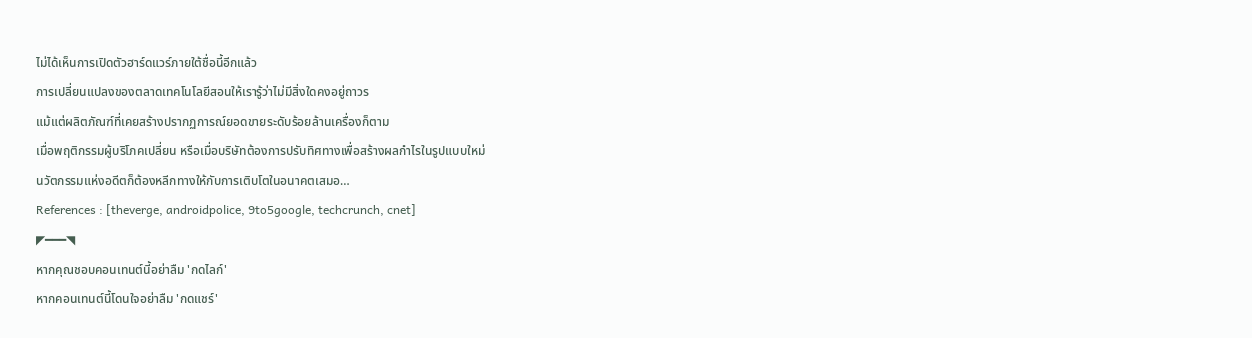ไม่ได้เห็นการเปิดตัวฮาร์ดแวร์ภายใต้ชื่อนี้อีกแล้ว
การเปลี่ยนแปลงของตลาดเทคโนโลยีสอนให้เรารู้ว่าไม่มีสิ่งใดคงอยู่ถาวร
แม้แต่ผลิตภัณฑ์ที่เคยสร้างปรากฏการณ์ยอดขายระดับร้อยล้านเครื่องก็ตาม
เมื่อพฤติกรรมผู้บริโภคเปลี่ยน หรือเมื่อบริษัทต้องการปรับทิศทางเพื่อสร้างผลกำไรในรูปแบบใหม่
นวัตกรรมแห่งอดีตก็ต้องหลีกทางให้กับการเติบโตในอนาคตเสมอ…
References : [theverge, androidpolice, 9to5google, techcrunch, cnet]
◤━━━◥
หากคุณชอบคอนเทนต์นี้อย่าลืม 'กดไลก์'
หากคอนเทนต์นี้โดนใจอย่าลืม 'กดแชร์'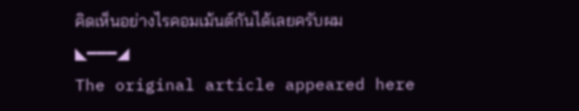คิดเห็นอย่างไรคอมเม้นต์กันได้เลยครับผม
◣━━━◢
The original article appeared here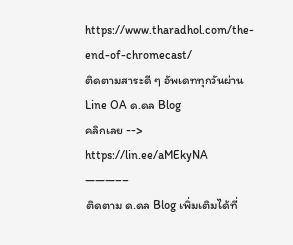https://www.tharadhol.com/the-end-of-chromecast/
ติดตามสาระดี ๆ อัพเดททุกวันผ่าน Line OA ด.ดล Blog
คลิกเลย --> https://lin.ee/aMEkyNA
———––
ติดตาม ด.ดล Blog เพิ่มเติมได้ที่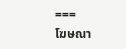===
โฆษณา